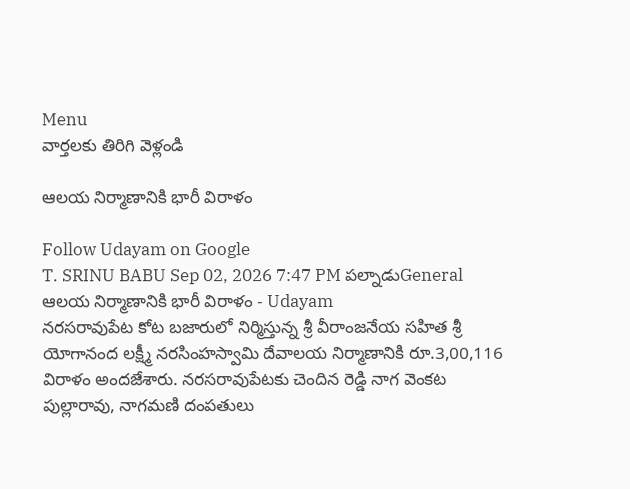Menu
వార్తలకు తిరిగి వెళ్లండి

ఆలయ నిర్మాణానికి భారీ విరాళం

Follow Udayam on Google
T. SRINU BABU Sep 02, 2026 7:47 PM పల్నాడుGeneral
ఆలయ నిర్మాణానికి భారీ విరాళం - Udayam
నరసరావుపేట కోట బజారులో నిర్మిస్తున్న శ్రీ వీరాంజనేయ సహిత శ్రీ యోగానంద లక్ష్మీ నరసింహస్వామి దేవాలయ నిర్మాణానికి రూ.3,00,116 విరాళం అందజేశారు. నరసరావుపేటకు చెందిన రెడ్డి నాగ వెంకట పుల్లారావు, నాగమణి దంపతులు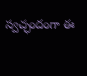స్వచ్ఛందంగా ఈ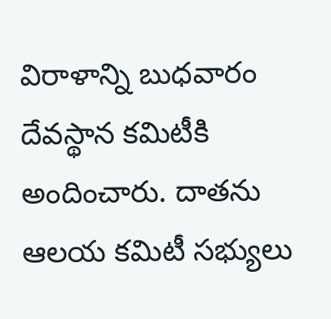విరాళాన్ని బుధవారం దేవస్థాన కమిటీకి అందించారు. దాతను ఆలయ కమిటీ సభ్యులు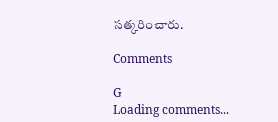సత్కరించారు.

Comments

G
Loading comments...